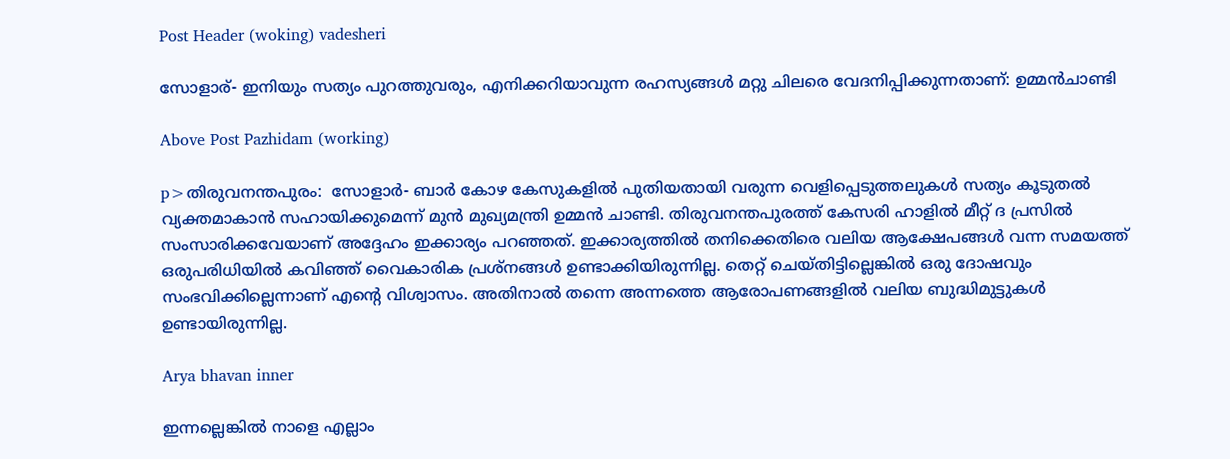Post Header (woking) vadesheri

സോളാര്- ഇനിയും സത്യം പുറത്തുവരും, എനിക്കറിയാവുന്ന രഹസ്യങ്ങള്‍ മറ്റു ചിലരെ വേദനിപ്പിക്കുന്നതാണ്: ഉമ്മന്‍ചാണ്ടി

Above Post Pazhidam (working)

p>തിരുവനന്തപുരം:  സോളാര്‍- ബാര്‍ കോഴ കേസുകളില്‍ പുതിയതായി വരുന്ന വെളിപ്പെടുത്തലുകള്‍ സത്യം കൂടുതല്‍ വ്യക്തമാകാന്‍ സഹായിക്കുമെന്ന് മുന്‍ മുഖ്യമന്ത്രി ഉമ്മന്‍ ചാണ്ടി. തിരുവനന്തപുരത്ത് കേസരി ഹാളില്‍ മീറ്റ് ദ പ്രസില്‍ സംസാരിക്കവേയാണ് അദ്ദേഹം ഇക്കാര്യം പറഞ്ഞത്. ഇക്കാര്യത്തില്‍ തനിക്കെതിരെ വലിയ ആക്ഷേപങ്ങള്‍ വന്ന സമയത്ത് ഒരുപരിധിയില്‍ കവിഞ്ഞ് വൈകാരിക പ്രശ്നങ്ങള്‍ ഉണ്ടാക്കിയിരുന്നില്ല. തെറ്റ് ചെയ്തിട്ടില്ലെങ്കില്‍ ഒരു ദോഷവും സംഭവിക്കില്ലെന്നാണ് എന്റെ വിശ്വാസം. അതിനാല്‍ തന്നെ അന്നത്തെ ആരോപണങ്ങളില്‍ വലിയ ബുദ്ധിമുട്ടുകള്‍ ഉണ്ടായിരുന്നില്ല.

Arya bhavan inner

ഇന്നല്ലെങ്കില്‍ നാളെ എല്ലാം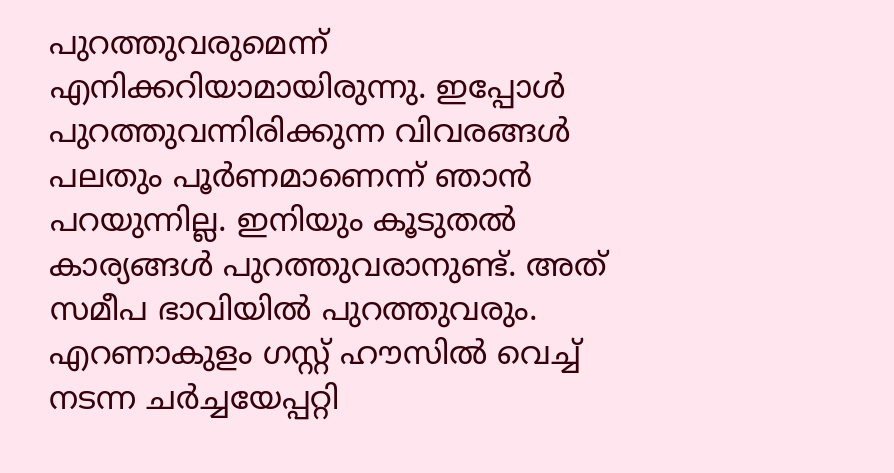പുറത്തുവരുമെന്ന് എനിക്കറിയാമായിരുന്നു. ഇപ്പോള്‍ പുറത്തുവന്നിരിക്കുന്ന വിവരങ്ങള്‍ പലതും പൂര്‍ണമാണെന്ന് ഞാന്‍ പറയുന്നില്ല. ഇനിയും കൂടുതല്‍ കാര്യങ്ങള്‍ പുറത്തുവരാനുണ്ട്. അത് സമീപ ഭാവിയില്‍ പുറത്തുവരും. എറണാകുളം ഗസ്റ്റ് ഹൗസില്‍ വെച്ച് നടന്ന ചര്‍ച്ചയേപ്പറ്റി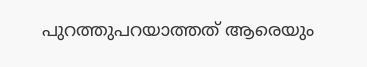പുറത്തുപറയാത്തത് ആരെയും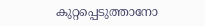കുറ്റപ്പെടുത്താനോ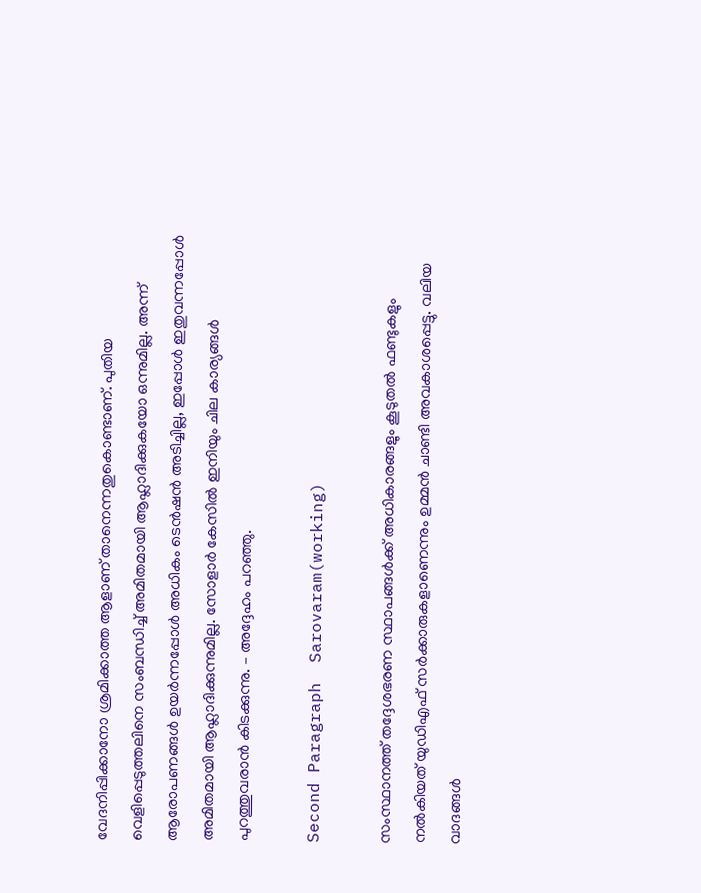വേദനിപ്പിക്കാനോ ശ്രമിക്കാത്ത ആളാണ് താനെന്നതുകൊണ്ടാണ്. പുതിയ വെളിപ്പെടുത്തലിനെ സംബന്ധിച്ച് അമിതമായി ആഹ്ലാദിക്കുകയോ ഒന്നുമില്ല. അന്ന് ആരോപണങ്ങള്‍ ഉയര്‍ന്നപ്പോള്‍ അധികം ടെന്‍ഷന്‍ അടിച്ചില്ല, ഇപ്പോള്‍ ഇതുവന്നപ്പോള്‍ അമിതമായി ആഹ്ലാദിക്കുന്നുമില്ല. സോളാര്‍ കേസില്‍ ഇനിയും ചില കാര്യങ്ങള്‍ പുറത്തുവരാന്‍ കിടക്കുന്നു. – അദ്ദേഹം പറഞ്ഞു.

Second Paragraph  Sarovaram(working)

സംസ്ഥാനത്ത് തദ്ദേശഭരണ സ്ഥാപങ്ങള്‍ക്ക് അധികാരങ്ങളും കൂടുതല്‍ ഫണ്ടുകളും നല്‍കിയത് യുഡിഎഫ് സര്‍ക്കാരുകളാണെന്നും ഉമ്മന്‍ ചാണ്ടി അവകാശപ്പെട്ടു. വലിയ വാദങ്ങള്‍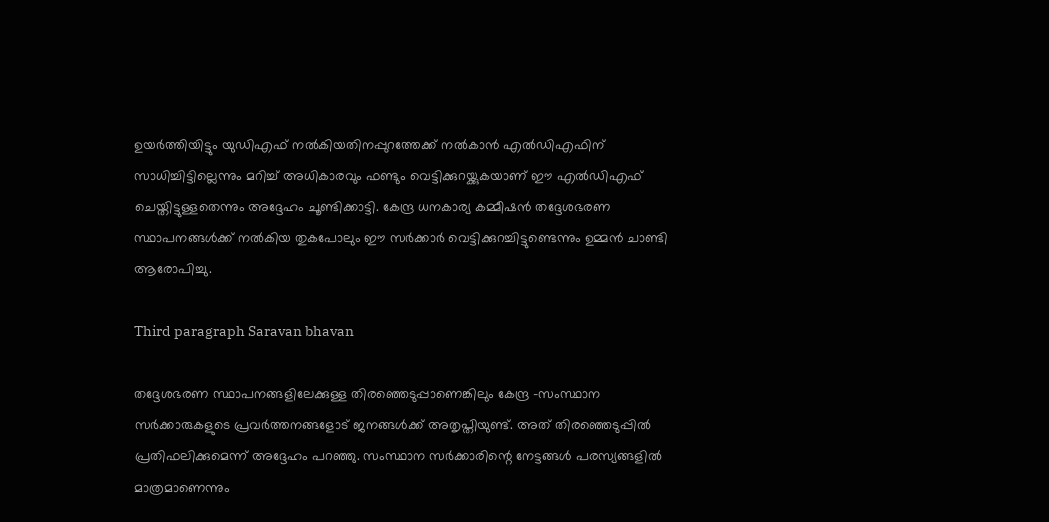ഉയര്‍ത്തിയിട്ടും യുഡിഎഫ് നല്‍കിയതിനപ്പുറത്തേക്ക് നല്‍കാന്‍ എല്‍ഡിഎഫിന് സാധിച്ചിട്ടില്ലെന്നും മറിച്ച് അധികാരവും ഫണ്ടും വെട്ടിക്കുറയ്ക്കുകയാണ് ഈ എല്‍ഡിഎഫ് ചെയ്തിട്ടുള്ളതെന്നും അദ്ദേഹം ചൂണ്ടിക്കാട്ടി. കേന്ദ്ര ധനകാര്യ കമ്മീഷന്‍ തദ്ദേശഭരണ സ്ഥാപനങ്ങള്‍ക്ക് നല്‍കിയ തുകപോലും ഈ സര്‍ക്കാര്‍ വെട്ടിക്കുറച്ചിട്ടുണ്ടെന്നും ഉമ്മന്‍ ചാണ്ടി ആരോപിച്ചു.

Third paragraph Saravan bhavan

തദ്ദേശഭരണ സ്ഥാപനങ്ങളിലേക്കുള്ള തിരഞ്ഞെടുപ്പാണെങ്കിലും കേന്ദ്ര -സംസ്ഥാന സര്‍ക്കാരുകളുടെ പ്രവര്‍ത്തനങ്ങളോട് ജനങ്ങള്‍ക്ക് അതൃപ്തിയുണ്ട്. അത് തിരഞ്ഞെടുപ്പില്‍ പ്രതിഫലിക്കുമെന്ന് അദ്ദേഹം പറഞ്ഞു. സംസ്ഥാന സര്‍ക്കാരിന്റെ നേട്ടങ്ങള്‍ പരസ്യങ്ങളില്‍ മാത്രമാണെന്നും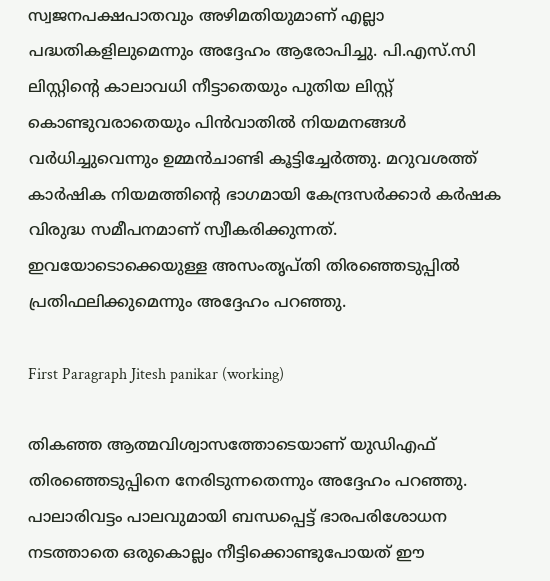സ്വജനപക്ഷപാതവും അഴിമതിയുമാണ് എല്ലാ പദ്ധതികളിലുമെന്നും അദ്ദേഹം ആരോപിച്ചു. പി.എസ്.സി ലിസ്റ്റിന്റെ കാലാവധി നീട്ടാതെയും പുതിയ ലിസ്റ്റ് കൊണ്ടുവരാതെയും പിന്‍വാതില്‍ നിയമനങ്ങള്‍ വര്‍ധിച്ചുവെന്നും ഉമ്മന്‍ചാണ്ടി കൂട്ടിച്ചേര്‍ത്തു. മറുവശത്ത് കാര്‍ഷിക നിയമത്തിന്റെ ഭാഗമായി കേന്ദ്രസര്‍ക്കാര്‍ കര്‍ഷക വിരുദ്ധ സമീപനമാണ് സ്വീകരിക്കുന്നത്. ഇവയോടൊക്കെയുള്ള അസംതൃപ്തി തിരഞ്ഞെടുപ്പില്‍ പ്രതിഫലിക്കുമെന്നും അദ്ദേഹം പറഞ്ഞു.

First Paragraph Jitesh panikar (working)

തികഞ്ഞ ആത്മവിശ്വാസത്തോടെയാണ് യുഡിഎഫ് തിരഞ്ഞെടുപ്പിനെ നേരിടുന്നതെന്നും അദ്ദേഹം പറഞ്ഞു. പാലാരിവട്ടം പാലവുമായി ബന്ധപ്പെട്ട് ഭാരപരിശോധന നടത്താതെ ഒരുകൊല്ലം നീട്ടിക്കൊണ്ടുപോയത് ഈ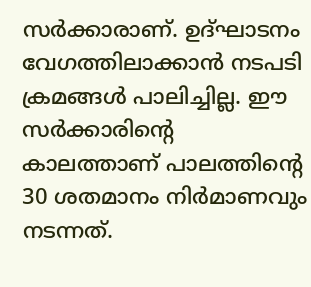സര്‍ക്കാരാണ്. ഉദ്ഘാടനം വേഗത്തിലാക്കാന്‍ നടപടി ക്രമങ്ങള്‍ പാലിച്ചില്ല. ഈ സര്‍ക്കാരിന്റെ കാലത്താണ് പാലത്തിന്റെ 30 ശതമാനം നിര്‍മാണവും നടന്നത്.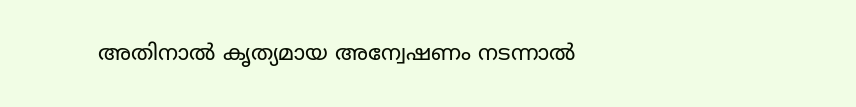അതിനാല്‍ കൃത്യമായ അന്വേഷണം നടന്നാല്‍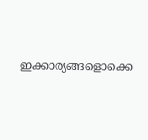ഇക്കാര്യങ്ങളൊക്കെ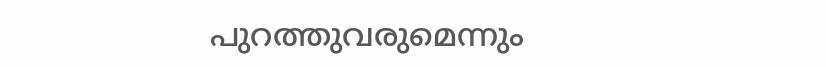പുറത്തുവരുമെന്നും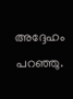അദ്ദേഹം പറഞ്ഞു.